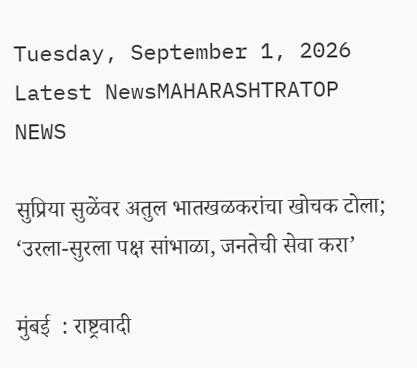Tuesday, September 1, 2026
Latest NewsMAHARASHTRATOP NEWS

सुप्रिया सुळेंवर अतुल भातखळकरांचा खोचक टोला; ‘उरला-सुरला पक्ष सांभाळा, जनतेची सेवा करा’

मुंबई  : राष्ट्रवादी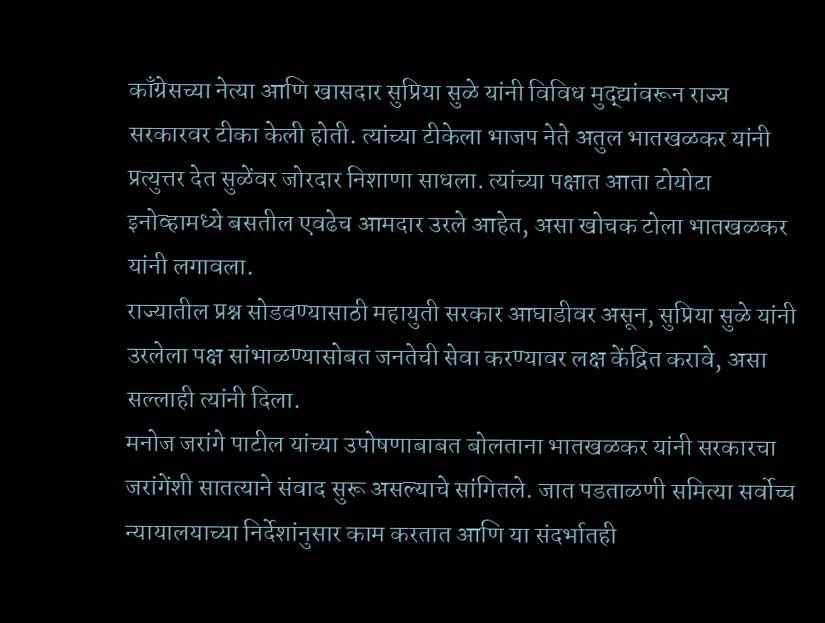काँग्रेसच्या नेत्या आणि खासदार सुप्रिया सुळे यांनी विविध मुद्द्यांवरून राज्य सरकारवर टीका केली होती. त्यांच्या टीकेला भाजप नेते अतुल भातखळकर यांनी प्रत्युत्तर देत सुळेंवर जोरदार निशाणा साधला. त्यांच्या पक्षात आता टोयोटा इनोव्हामध्ये बसतील एवढेच आमदार उरले आहेत, असा खोचक टोला भातखळकर यांनी लगावला.
राज्यातील प्रश्न सोडवण्यासाठी महायुती सरकार आघाडीवर असून, सुप्रिया सुळे यांनी उरलेला पक्ष सांभाळण्यासोबत जनतेची सेवा करण्यावर लक्ष केंद्रित करावे, असा सल्लाही त्यांनी दिला.
मनोज जरांगे पाटील यांच्या उपोषणाबाबत बोलताना भातखळकर यांनी सरकारचा जरांगेंशी सातत्याने संवाद सुरू असल्याचे सांगितले. जात पडताळणी समित्या सर्वोच्च न्यायालयाच्या निर्देशांनुसार काम करतात आणि या संदर्भातही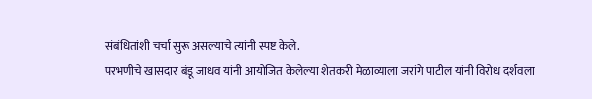संबंधितांशी चर्चा सुरू असल्याचे त्यांनी स्पष्ट केले.
परभणीचे खासदार बंडू जाधव यांनी आयोजित केलेल्या शेतकरी मेळाव्याला जरांगे पाटील यांनी विरोध दर्शवला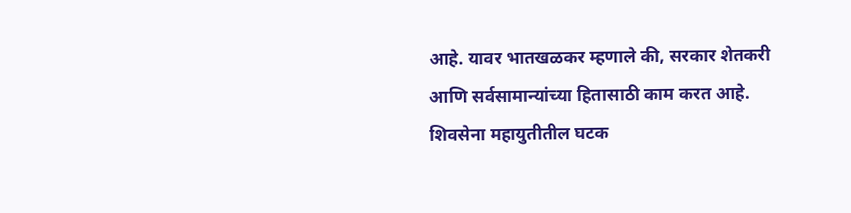आहे. यावर भातखळकर म्हणाले की, सरकार शेतकरी आणि सर्वसामान्यांच्या हितासाठी काम करत आहे. शिवसेना महायुतीतील घटक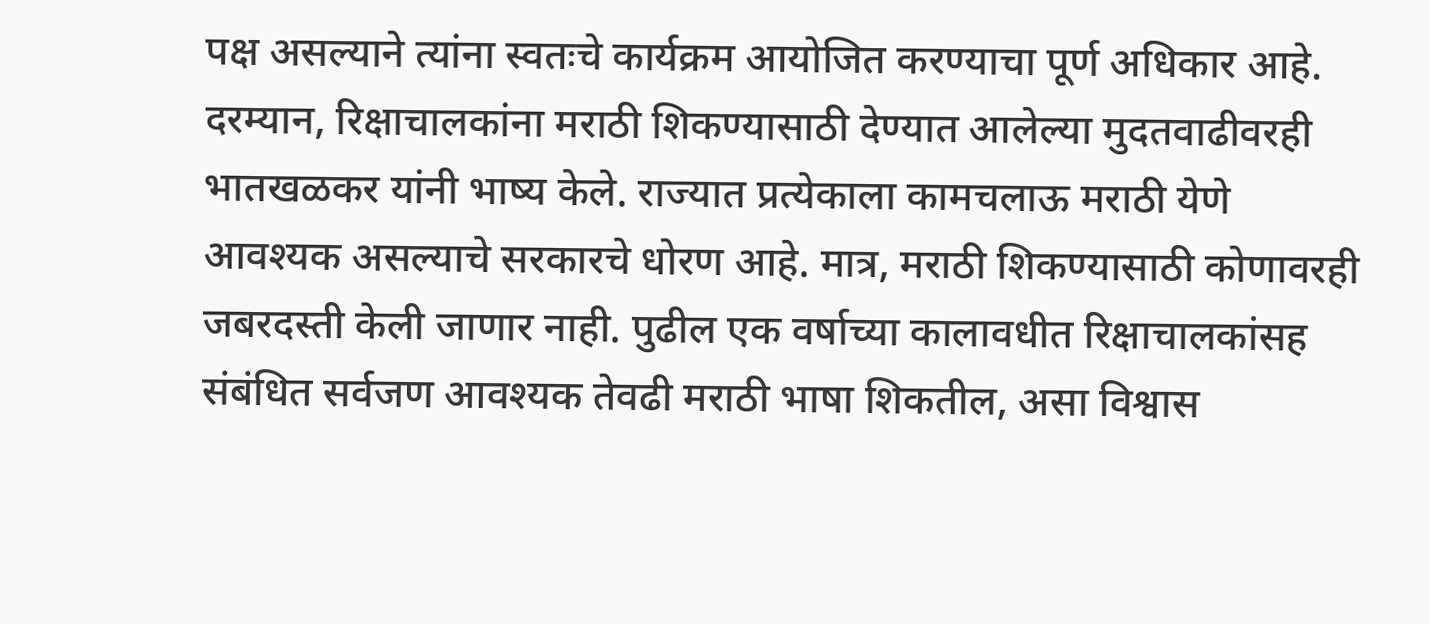पक्ष असल्याने त्यांना स्वतःचे कार्यक्रम आयोजित करण्याचा पूर्ण अधिकार आहे.
दरम्यान, रिक्षाचालकांना मराठी शिकण्यासाठी देण्यात आलेल्या मुदतवाढीवरही भातखळकर यांनी भाष्य केले. राज्यात प्रत्येकाला कामचलाऊ मराठी येणे आवश्यक असल्याचे सरकारचे धोरण आहे. मात्र, मराठी शिकण्यासाठी कोणावरही जबरदस्ती केली जाणार नाही. पुढील एक वर्षाच्या कालावधीत रिक्षाचालकांसह संबंधित सर्वजण आवश्यक तेवढी मराठी भाषा शिकतील, असा विश्वास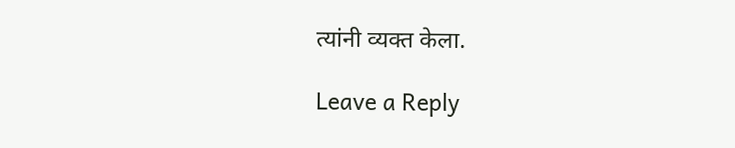त्यांनी व्यक्त केला.

Leave a Reply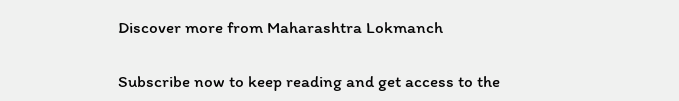Discover more from Maharashtra Lokmanch

Subscribe now to keep reading and get access to the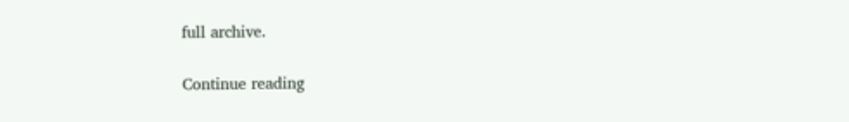full archive.

Continue reading